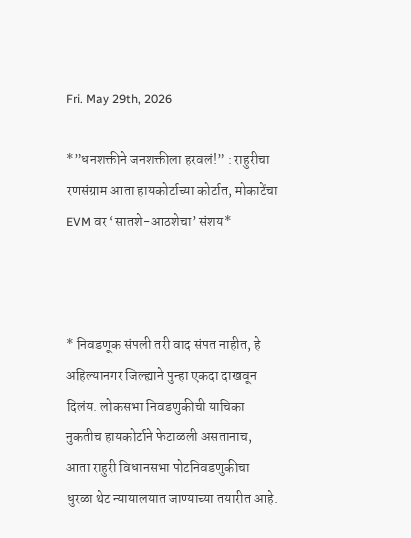Fri. May 29th, 2026

*”धनशक्तीने जनशक्तीला हरवलं!” : राहुरीचा रणसंग्राम आता हायकोर्टाच्या कोर्टात, मोकाटेंचा EVM वर ‘सातशे-आठशेचा’ संशय*



* निवडणूक संपली तरी वाद संपत नाहीत, हे अहिल्यानगर जिल्ह्याने पुन्हा एकदा दाखवून दिलंय. लोकसभा निवडणुकीची याचिका नुकतीच हायकोर्टाने फेटाळली असतानाच, आता राहुरी विधानसभा पोटनिवडणुकीचा धुरळा थेट न्यायालयात जाण्याच्या तयारीत आहे.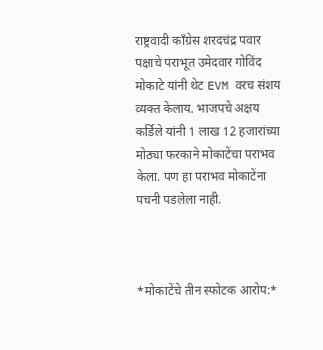राष्ट्रवादी काँग्रेस शरदचंद्र पवार पक्षाचे पराभूत उमेदवार गोविंद मोकाटे यांनी थेट EVM वरच संशय व्यक्त केलाय. भाजपचे अक्षय कर्डिले यांनी 1 लाख 12 हजारांच्या मोठ्या फरकाने मोकाटेंचा पराभव केला. पण हा पराभव मोकाटेंना पचनी पडलेला नाही.



*मोकाटेंचे तीन स्फोटक आरोप:*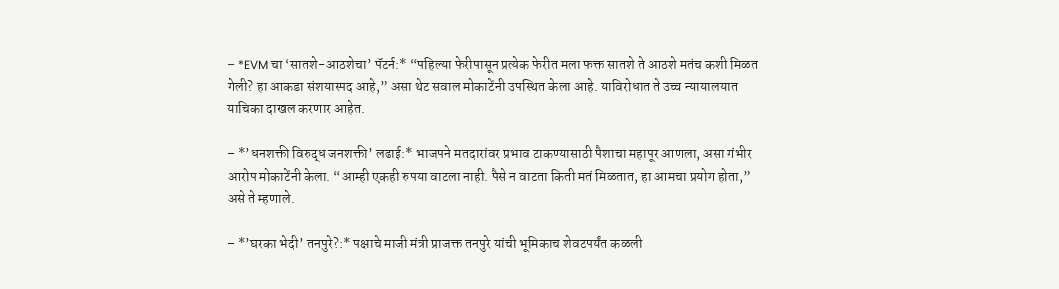– *EVM चा ‘सातशे-आठशेचा’ पॅटर्न:* “पहिल्या फेरीपासून प्रत्येक फेरीत मला फक्त सातशे ते आठशे मतंच कशी मिळत गेली? हा आकडा संशयास्पद आहे,” असा थेट सवाल मोकाटेंनी उपस्थित केला आहे. याविरोधात ते उच्च न्यायालयात याचिका दाखल करणार आहेत.

– *’धनशक्ती विरुद्ध जनशक्ती’ लढाई:* भाजपने मतदारांवर प्रभाव टाकण्यासाठी पैशाचा महापूर आणला, असा गंभीर आरोप मोकाटेंनी केला. “आम्ही एकही रुपया वाटला नाही. पैसे न वाटता किती मतं मिळतात, हा आमचा प्रयोग होता,” असे ते म्हणाले.

– *’घरका भेदी’ तनपुरे?:* पक्षाचे माजी मंत्री प्राजक्त तनपुरे यांची भूमिकाच शेवटपर्यंत कळली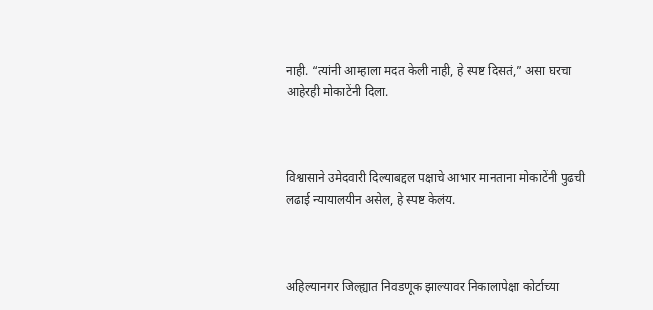नाही. “त्यांनी आम्हाला मदत केली नाही, हे स्पष्ट दिसतं,” असा घरचा आहेरही मोकाटेंनी दिला.



विश्वासाने उमेदवारी दिल्याबद्दल पक्षाचे आभार मानताना मोकाटेंनी पुढची लढाई न्यायालयीन असेल, हे स्पष्ट केलंय.



अहिल्यानगर जिल्ह्यात निवडणूक झाल्यावर निकालापेक्षा कोर्टाच्या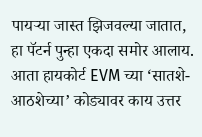पायऱ्या जास्त झिजवल्या जातात, हा पॅटर्न पुन्हा एकदा समोर आलाय. आता हायकोर्ट EVM च्या ‘सातशे-आठशेच्या’ कोड्यावर काय उत्तर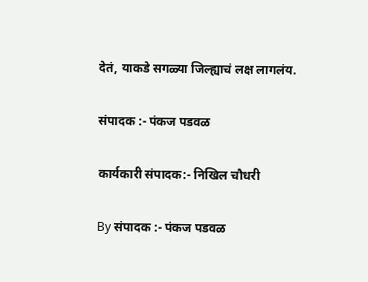देतं, याकडे सगळ्या जिल्ह्याचं लक्ष लागलंय.

संपादक :- पंकज पडवळ

कार्यकारी संपादक:- निखिल चौधरी

By संपादक :- पंकज पडवळ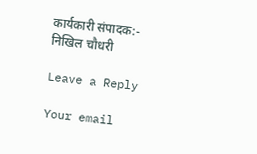कार्यकारी संपादक:- निखिल चौधरी

Leave a Reply

Your email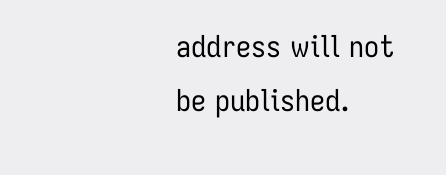address will not be published.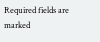Required fields are marked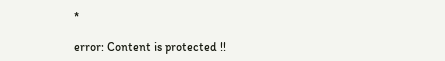*

error: Content is protected !!